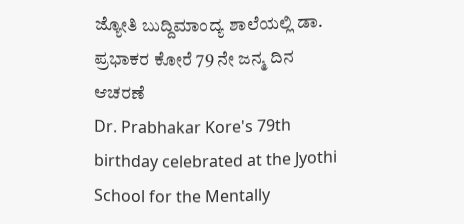ಜ್ಯೋತಿ ಬುದ್ದಿಮಾಂದ್ಯ ಶಾಲೆಯಲ್ಲಿ ಡಾ. ಪ್ರಭಾಕರ ಕೋರೆ 79 ನೇ ಜನ್ಮ ದಿನ ಆಚರಣೆ
Dr. Prabhakar Kore's 79th birthday celebrated at the Jyothi School for the Mentally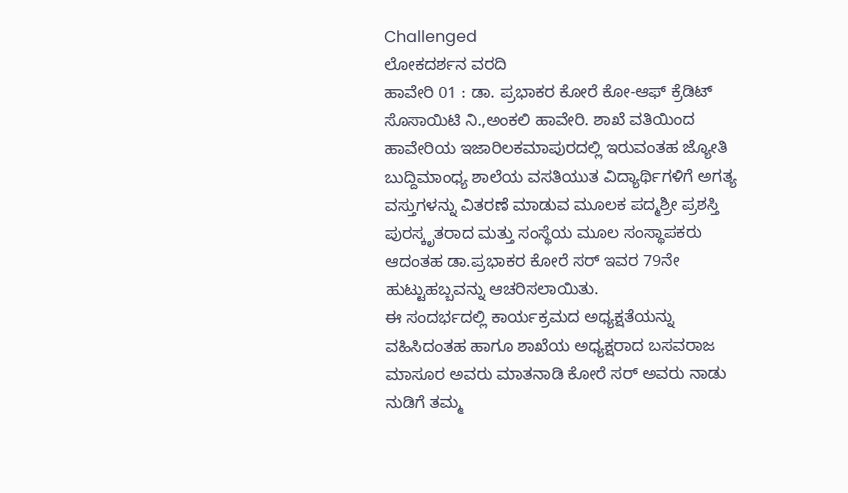Challenged
ಲೋಕದರ್ಶನ ವರದಿ
ಹಾವೇರಿ 01 : ಡಾ. ಪ್ರಭಾಕರ ಕೋರೆ ಕೋ-ಆಫ್ ಕ್ರೆಡಿಟ್ ಸೊಸಾಯಿಟಿ ನಿ.,ಅಂಕಲಿ ಹಾವೇರಿ. ಶಾಖೆ ವತಿಯಿಂದ ಹಾವೇರಿಯ ಇಜಾರಿಲಕಮಾಪುರದಲ್ಲಿ ಇರುವಂತಹ ಜ್ಯೋತಿ ಬುದ್ದಿಮಾಂಧ್ಯ ಶಾಲೆಯ ವಸತಿಯುತ ವಿದ್ಯಾರ್ಥಿಗಳಿಗೆ ಅಗತ್ಯ ವಸ್ತುಗಳನ್ನು ವಿತರಣೆ ಮಾಡುವ ಮೂಲಕ ಪದ್ಮಶ್ರೀ ಪ್ರಶಸ್ತಿ ಪುರಸ್ಕೃತರಾದ ಮತ್ತು ಸಂಸ್ಥೆಯ ಮೂಲ ಸಂಸ್ಥಾಪಕರು ಆದಂತಹ ಡಾ.ಪ್ರಭಾಕರ ಕೋರೆ ಸರ್ ಇವರ 79ನೇ ಹುಟ್ಟುಹಬ್ಬವನ್ನು ಆಚರಿಸಲಾಯಿತು.
ಈ ಸಂದರ್ಭದಲ್ಲಿ ಕಾರ್ಯಕ್ರಮದ ಅಧ್ಯಕ್ಷತೆಯನ್ನು ವಹಿಸಿದಂತಹ ಹಾಗೂ ಶಾಖೆಯ ಅಧ್ಯಕ್ಷರಾದ ಬಸವರಾಜ ಮಾಸೂರ ಅವರು ಮಾತನಾಡಿ ಕೋರೆ ಸರ್ ಅವರು ನಾಡು ನುಡಿಗೆ ತಮ್ಮ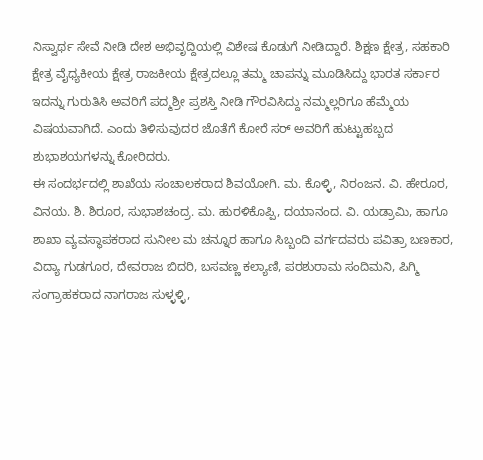ನಿಸ್ವಾರ್ಥ ಸೇವೆ ನೀಡಿ ದೇಶ ಅಭಿವೃದ್ದಿಯಲ್ಲಿ ವಿಶೇಷ ಕೊಡುಗೆ ನೀಡಿದ್ದಾರೆ. ಶಿಕ್ಷಣ ಕ್ಷೇತ್ರ, ಸಹಕಾರಿ ಕ್ಷೇತ್ರ ವೈಧ್ಯಕೀಯ ಕ್ಷೇತ್ರ ರಾಜಕೀಯ ಕ್ಷೇತ್ರದಲ್ಲೂ ತಮ್ಮ ಚಾಪನ್ನು ಮೂಡಿಸಿದ್ದು ಭಾರತ ಸರ್ಕಾರ ಇದನ್ನು ಗುರುತಿಸಿ ಅವರಿಗೆ ಪದ್ಮಶ್ರೀ ಪ್ರಶಸ್ತಿ ನೀಡಿ ಗೌರವಿಸಿದ್ದು ನಮ್ಮಲ್ಲರಿಗೂ ಹೆಮ್ಮೆಯ ವಿಷಯವಾಗಿದೆ. ಎಂದು ತಿಳಿಸುವುದರ ಜೊತೆಗೆ ಕೋರೆ ಸರ್ ಅವರಿಗೆ ಹುಟ್ಟುಹಬ್ಬದ ಶುಭಾಶಯಗಳನ್ನು ಕೋರಿದರು.
ಈ ಸಂದರ್ಭದಲ್ಲಿ ಶಾಖೆಯ ಸಂಚಾಲಕರಾದ ಶಿವಯೋಗಿ. ಮ. ಕೊಳ್ಳಿ, ನಿರಂಜನ. ವಿ. ಹೇರೂರ, ವಿನಯ. ಶಿ. ಶಿರೂರ, ಸುಭಾಶಚಂದ್ರ. ಮ. ಹುರಳಿಕೊಪ್ಪಿ, ದಯಾನಂದ. ವಿ. ಯಡ್ರಾಮಿ, ಹಾಗೂ ಶಾಖಾ ವ್ಯವಸ್ಥಾಪಕರಾದ ಸುನೀಲ ಮ ಚನ್ನೂರ ಹಾಗೂ ಸಿಬ್ಬಂದಿ ವರ್ಗದವರು ಪವಿತ್ರಾ ಬಣಕಾರ, ವಿದ್ಯಾ ಗುಡಗೂರ, ದೇವರಾಜ ಬಿದರಿ, ಬಸವಣ್ಣ ಕಲ್ಯಾಣಿ, ಪರಶುರಾಮ ಸಂದಿಮನಿ, ಪಿಗ್ಮಿ ಸಂಗ್ರಾಹಕರಾದ ನಾಗರಾಜ ಸುಳ್ಳಳ್ಳಿ,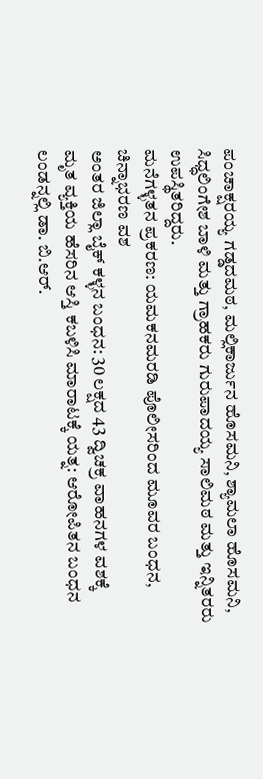ಪಂಚಾಕ್ಷರಯ್ಯ ಗಡ್ಡದಮಠ, ಮಲ್ಲಿಕಾರ್ಜುನ ಹೊಸಮನಿ, ಶ್ಯಾಮಲಾ ಹೊಸಮನಿ, ಸಿಧ್ಧಲಿಂಗೇಶ ಬಾಳಿ ಮತ್ತು ಗ್ರಾಹಕರು ಗುರುಪಾದಯ್ಯ ಸಾಲಿಮಠ ಮತ್ತು ಇನ್ನಿತರರು ಉಪಸ್ಥಿತರಿದ್ದರು.
ಮನೆಗಳ್ಳತನ ಪ್ರಕರಣ: ಯಮಕನಮರಡಿ ಪೊಲೀಸರಿಂದ ಮೂವರ ಬಂಧನ, ಚಿನ್ನಾಭರಣ ವಶ
ಅಂತರ ಜಿಲ್ಲಾ ಬೈಕ್ ಕಳ್ಳನ ಬಂಧನ: 30 ಲಕ್ಷದ 43 ದ್ವಿಚಕ್ರ ವಾಹನಗಳ ವಶಕ್ಕೆ
ಮೃತ ವ್ಯಕ್ತಿಯ ಹೆಸರಿನ ಆಸ್ತಿ ಕಬಳಿಸಿ ಮಾರಾಟಕ್ಕೆ ಯತ್ನ: ಆರೋಪಿತನ ಬಂಧನ
ಲಂಡನ್ನಲ್ಲಿ ಡಾ. ಬಿ.ಆರ್.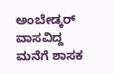ಅಂಬೇಡ್ಕರ್ ವಾಸವಿದ್ದ ಮನೆಗೆ ಶಾಸಕ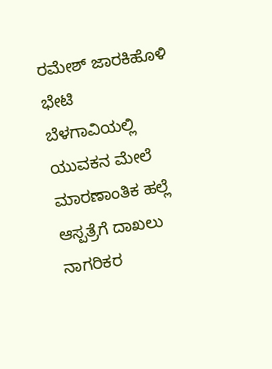ರಮೇಶ್ ಜಾರಕಿಹೊಳಿ ಭೇಟಿ
ಬೆಳಗಾವಿಯಲ್ಲಿ ಯುವಕನ ಮೇಲೆ ಮಾರಣಾಂತಿಕ ಹಲ್ಲೆ ಆಸ್ಪತ್ರೆಗೆ ದಾಖಲು
ನಾಗರಿಕರ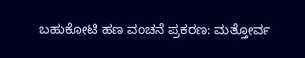ಬಹುಕೋಟಿ ಹಣ ವಂಚನೆ ಪ್ರಕರಣ: ಮತ್ತೋರ್ವ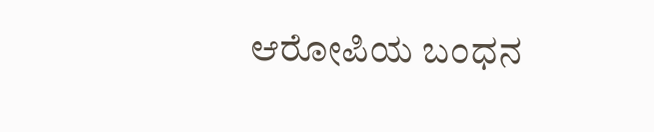ಆರೋಪಿಯ ಬಂಧನ